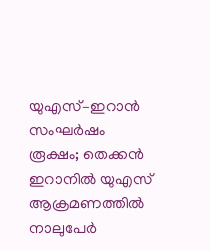യുഎസ്–ഇറാൻ സംഘർഷം രൂക്ഷം; തെക്കൻ ഇറാനിൽ യുഎസ് ആക്രമണത്തിൽ നാലുപേർ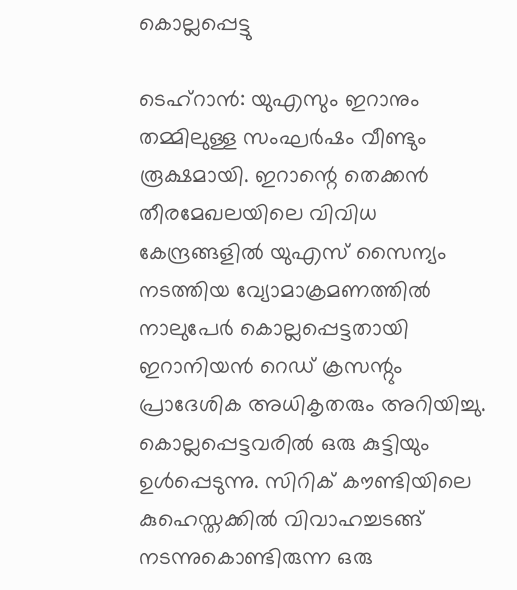കൊല്ലപ്പെട്ടു

ടെഹ്റാൻ: യുഎസും ഇറാനും തമ്മിലുള്ള സംഘർഷം വീണ്ടും രൂക്ഷമായി. ഇറാന്റെ തെക്കൻ തീരമേഖലയിലെ വിവിധ കേന്ദ്രങ്ങളിൽ യുഎസ് സൈന്യം നടത്തിയ വ്യോമാക്രമണത്തിൽ നാലുപേർ കൊല്ലപ്പെട്ടതായി ഇറാനിയൻ റെഡ് ക്രസന്റും പ്രാദേശിക അധികൃതരും അറിയിച്ചു. കൊല്ലപ്പെട്ടവരിൽ ഒരു കുട്ടിയും ഉൾപ്പെടുന്നു. സിറിക് കൗണ്ടിയിലെ കുഹെസ്തക്കിൽ വിവാഹച്ചടങ്ങ് നടന്നുകൊണ്ടിരുന്ന ഒരു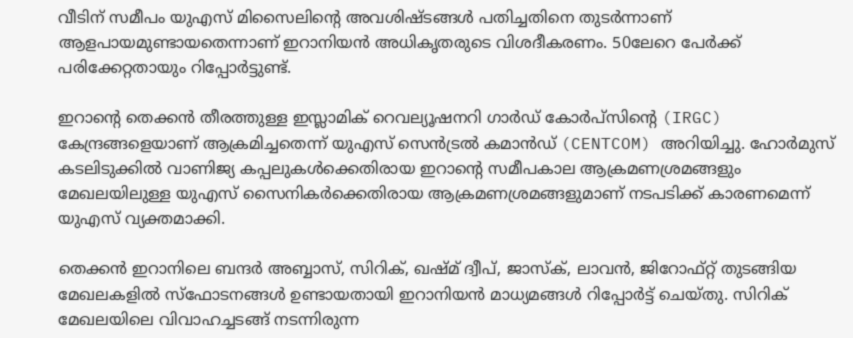വീടിന് സമീപം യുഎസ് മിസൈലിന്റെ അവശിഷ്ടങ്ങൾ പതിച്ചതിനെ തുടർന്നാണ് ആളപായമുണ്ടായതെന്നാണ് ഇറാനിയൻ അധികൃതരുടെ വിശദീകരണം. 50ലേറെ പേർക്ക് പരിക്കേറ്റതായും റിപ്പോർട്ടുണ്ട്.

ഇറാന്റെ തെക്കൻ തീരത്തുള്ള ഇസ്ലാമിക് റെവല്യൂഷനറി ഗാർഡ് കോർപ്സിന്റെ (IRGC) കേന്ദ്രങ്ങളെയാണ് ആക്രമിച്ചതെന്ന് യുഎസ് സെൻട്രൽ കമാൻഡ് (CENTCOM) അറിയിച്ചു. ഹോർമുസ് കടലിടുക്കിൽ വാണിജ്യ കപ്പലുകൾക്കെതിരായ ഇറാന്റെ സമീപകാല ആക്രമണശ്രമങ്ങളും മേഖലയിലുള്ള യുഎസ് സൈനികർക്കെതിരായ ആക്രമണശ്രമങ്ങളുമാണ് നടപടിക്ക് കാരണമെന്ന് യുഎസ് വ്യക്തമാക്കി.

തെക്കൻ ഇറാനിലെ ബന്ദർ അബ്ബാസ്, സിറിക്, ഖഷ്മ് ദ്വീപ്, ജാസ്ക്, ലാവൻ, ജിറോഫ്റ്റ് തുടങ്ങിയ മേഖലകളിൽ സ്ഫോടനങ്ങൾ ഉണ്ടായതായി ഇറാനിയൻ മാധ്യമങ്ങൾ റിപ്പോർട്ട് ചെയ്തു. സിറിക് മേഖലയിലെ വിവാഹച്ചടങ്ങ് നടന്നിരുന്ന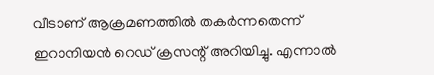വീടാണ് ആക്രമണത്തിൽ തകർന്നതെന്ന് ഇറാനിയൻ റെഡ് ക്രസന്റ് അറിയിച്ചു. എന്നാൽ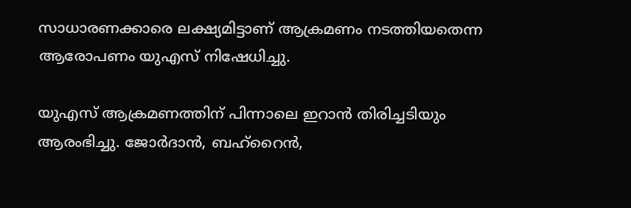സാധാരണക്കാരെ ലക്ഷ്യമിട്ടാണ് ആക്രമണം നടത്തിയതെന്ന ആരോപണം യുഎസ് നിഷേധിച്ചു.

യുഎസ് ആക്രമണത്തിന് പിന്നാലെ ഇറാൻ തിരിച്ചടിയും ആരംഭിച്ചു. ജോർദാൻ, ബഹ്റൈൻ,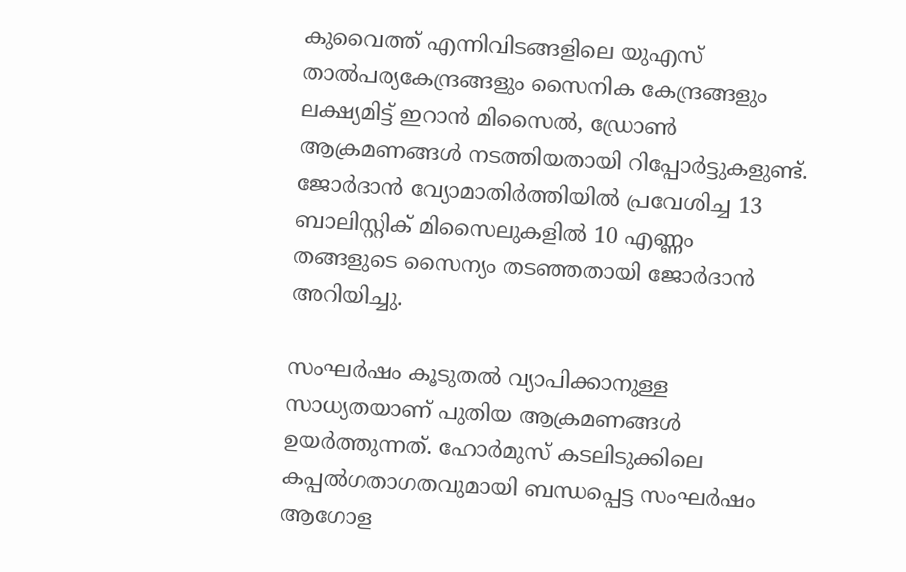കുവൈത്ത് എന്നിവിടങ്ങളിലെ യുഎസ് താൽപര്യകേന്ദ്രങ്ങളും സൈനിക കേന്ദ്രങ്ങളും ലക്ഷ്യമിട്ട് ഇറാൻ മിസൈൽ, ഡ്രോൺ ആക്രമണങ്ങൾ നടത്തിയതായി റിപ്പോർട്ടുകളുണ്ട്. ജോർദാൻ വ്യോമാതിർത്തിയിൽ പ്രവേശിച്ച 13 ബാലിസ്റ്റിക് മിസൈലുകളിൽ 10 എണ്ണം തങ്ങളുടെ സൈന്യം തടഞ്ഞതായി ജോർദാൻ അറിയിച്ചു.

സംഘർഷം കൂടുതൽ വ്യാപിക്കാനുള്ള സാധ്യതയാണ് പുതിയ ആക്രമണങ്ങൾ ഉയർത്തുന്നത്. ഹോർമുസ് കടലിടുക്കിലെ കപ്പൽഗതാഗതവുമായി ബന്ധപ്പെട്ട സംഘർഷം ആഗോള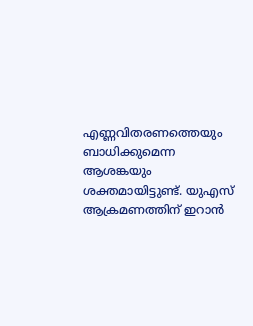എണ്ണവിതരണത്തെയും ബാധിക്കുമെന്ന ആശങ്കയും ശക്തമായിട്ടുണ്ട്. യുഎസ് ആക്രമണത്തിന് ഇറാൻ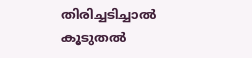തിരിച്ചടിച്ചാൽ കൂടുതൽ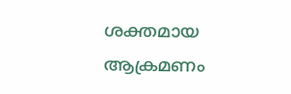ശക്തമായ ആക്രമണം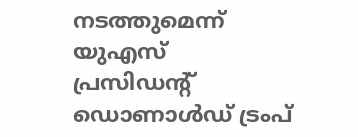നടത്തുമെന്ന് യുഎസ് പ്രസിഡന്റ് ഡൊണാൾഡ് ട്രംപ്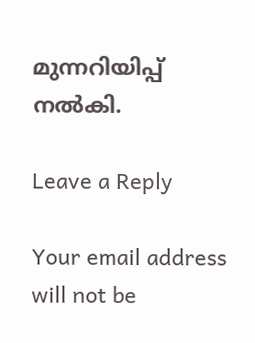മുന്നറിയിപ്പ് നൽകി.

Leave a Reply

Your email address will not be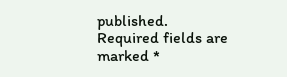published. Required fields are marked *